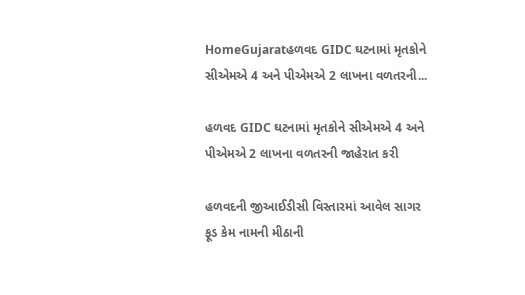HomeGujaratહળવદ GIDC ઘટનામાં મૃતકોને સીએમએ 4 અને પીએમએ 2 લાખના વળતરની...

હળવદ GIDC ઘટનામાં મૃતકોને સીએમએ 4 અને પીએમએ 2 લાખના વળતરની જાહેરાત કરી

હળવદની જીઆઈડીસી વિસ્તારમાં આવેલ સાગર ફૂડ કેમ નામની મીઠાની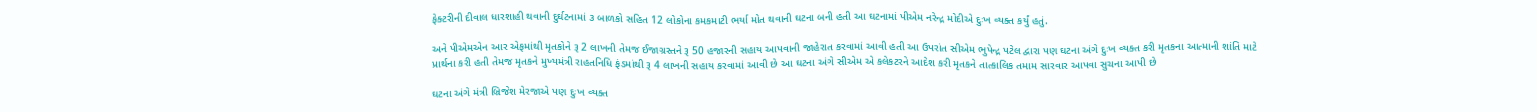ફેક્ટરીની દીવાલ ધારશાહી થવાની દુર્ઘટનામાં ૩ બાળકો સહિત 12 લોકોના કમકમાટી ભર્યા મોત થવાની ઘટના બની હતી આ ઘટનામાં પીએમ નરેન્દ્ર મોદીએ દુઃખ વ્યક્ત કર્યું હતું.

અને પીએમએન આર એફમાંથી મૃતકોને રૂ 2 લાખની તેમજ ઈજાગ્રસ્તને રૂ 50 હજારની સહાય આપવાની જાહેરાત કરવામાં આવી હતી આ ઉપરાંત સીએમ ભુપેન્દ્ર પટેલ દ્વારા પણ ઘટના અંગે દુઃખ વ્યક્ત કરી મૃતકના આત્માની શાંતિ માટે પ્રાર્થના કરી હતી તેમજ મૃતકને મુખ્યમંત્રી રાહતનિધિ ફંડમાંથી રૂ 4 લાખની સહાય કરવામાં આવી છે આ ઘટના અંગે સીએમ એ કલેકટરને આદેશ કરી મૃતકને તાત્કાલિક તમામ સારવાર આપવા સુચના આપી છે

ઘટના અંગે મંત્રી બ્રિજેશ મેરજાએ પણ દુઃખ વ્યક્ત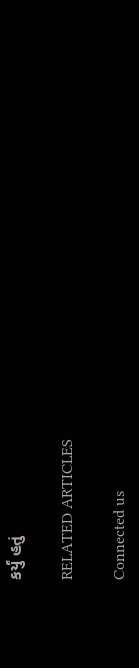કર્યું હતું

RELATED ARTICLES

Connected us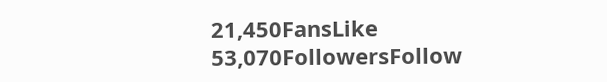21,450FansLike
53,070FollowersFollow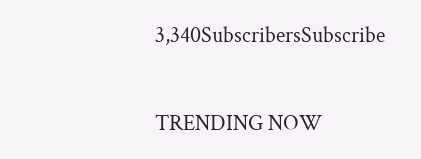3,340SubscribersSubscribe

TRENDING NOW